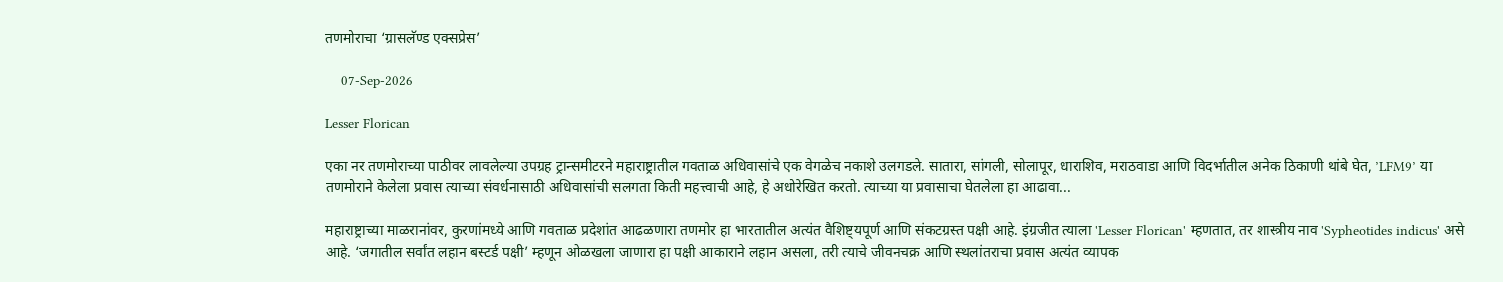तणमोराचा ‘ग्रासलॅण्ड एक्सप्रेस’

    07-Sep-2026

Lesser Florican

एका नर तणमोराच्या पाठीवर लावलेल्या उपग्रह ट्रान्समीटरने महाराष्ट्रातील गवताळ अधिवासांचे एक वेगळेच नकाशे उलगडले. सातारा, सांगली, सोलापूर, धाराशिव, मराठवाडा आणि विदर्भातील अनेक ठिकाणी थांबे घेत, ’LFM9’ या तणमोराने केलेला प्रवास त्याच्या संवर्धनासाठी अधिवासांची सलगता किती महत्त्वाची आहे, हे अधोरेखित करतो. त्याच्या या प्रवासाचा घेतलेला हा आढावा...

महाराष्ट्राच्या माळरानांवर, कुरणांमध्ये आणि गवताळ प्रदेशांत आढळणारा तणमोर हा भारतातील अत्यंत वैशिष्ट्यपूर्ण आणि संकटग्रस्त पक्षी आहे. इंग्रजीत त्याला 'Lesser Florican' म्हणतात, तर शास्त्रीय नाव 'Sypheotides indicus' असे आहे. ‘जगातील सर्वांत लहान बस्टर्ड पक्षी’ म्हणून ओळखला जाणारा हा पक्षी आकाराने लहान असला, तरी त्याचे जीवनचक्र आणि स्थलांतराचा प्रवास अत्यंत व्यापक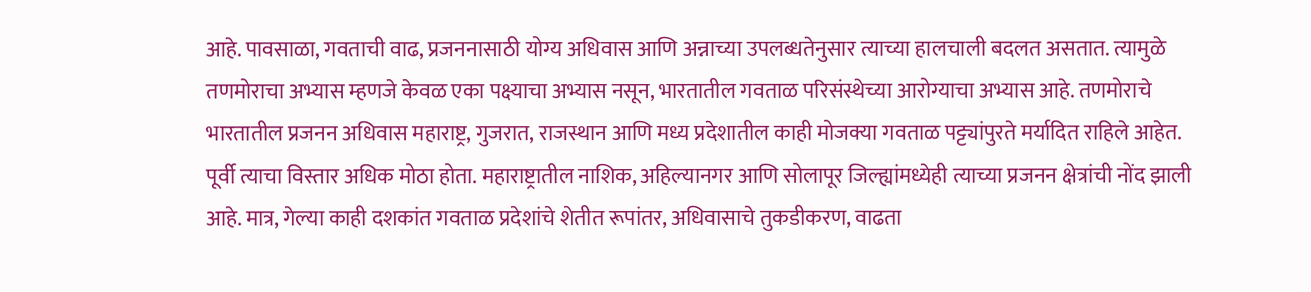आहे. पावसाळा, गवताची वाढ, प्रजननासाठी योग्य अधिवास आणि अन्नाच्या उपलब्धतेनुसार त्याच्या हालचाली बदलत असतात. त्यामुळे तणमोराचा अभ्यास म्हणजे केवळ एका पक्ष्याचा अभ्यास नसून, भारतातील गवताळ परिसंस्थेच्या आरोग्याचा अभ्यास आहे. तणमोराचे भारतातील प्रजनन अधिवास महाराष्ट्र, गुजरात, राजस्थान आणि मध्य प्रदेशातील काही मोजक्या गवताळ पट्ट्यांपुरते मर्यादित राहिले आहेत. पूर्वी त्याचा विस्तार अधिक मोठा होता. महाराष्ट्रातील नाशिक, अहिल्यानगर आणि सोलापूर जिल्ह्यांमध्येही त्याच्या प्रजनन क्षेत्रांची नोंद झाली आहे. मात्र, गेल्या काही दशकांत गवताळ प्रदेशांचे शेतीत रूपांतर, अधिवासाचे तुकडीकरण, वाढता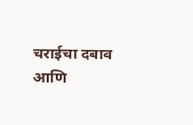चराईचा दबाव आणि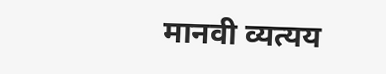मानवी व्यत्यय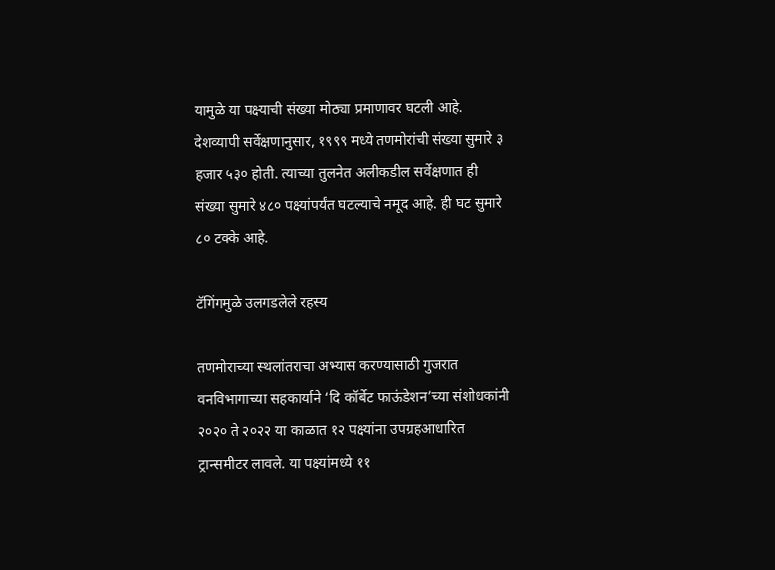यामुळे या पक्ष्याची संख्या मोठ्या प्रमाणावर घटली आहे. देशव्यापी सर्वेक्षणानुसार, १९९९ मध्ये तणमोरांची संख्या सुमारे ३ हजार ५३० होती. त्याच्या तुलनेत अलीकडील सर्वेक्षणात ही संख्या सुमारे ४८० पक्ष्यांपर्यंत घटल्याचे नमूद आहे. ही घट सुमारे ८० टक्के आहे.

टॅगिंगमुळे उलगडलेले रहस्य

तणमोराच्या स्थलांतराचा अभ्यास करण्यासाठी गुजरात वनविभागाच्या सहकार्याने ‘दि कॉर्बेट फाऊंडेशन’च्या संशोधकांनी २०२० ते २०२२ या काळात १२ पक्ष्यांना उपग्रहआधारित ट्रान्समीटर लावले. या पक्ष्यांमध्ये ११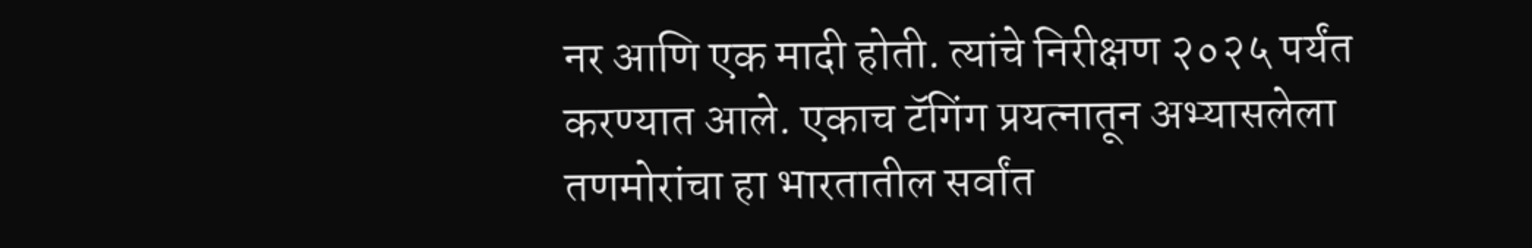नर आणि एक मादी होती. त्यांचे निरीक्षण २०२५ पर्यंत करण्यात आले. एकाच टॅगिंग प्रयत्नातून अभ्यासलेला तणमोरांचा हा भारतातील सर्वांत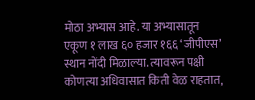मोठा अभ्यास आहे. या अभ्यासातून एकूण १ लाख ६० हजार १६६ ‘जीपीएस’ स्थान नोंदी मिळाल्या. त्यावरून पक्षी कोणत्या अधिवासात किती वेळ राहतात,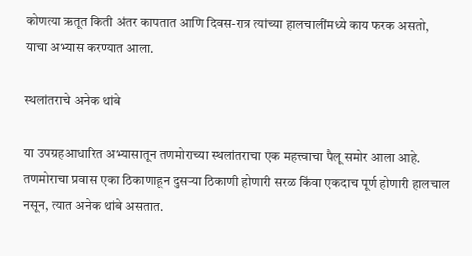कोणत्या ऋतूत किती अंतर कापतात आणि दिवस-रात्र त्यांच्या हालचालींमध्ये काय फरक असतो, याचा अभ्यास करण्यात आला.

स्थलांतराचे अनेक थांबे

या उपग्रहआधारित अभ्यासातून तणमोराच्या स्थलांतराचा एक महत्त्वाचा पैलू समोर आला आहे. तणमोराचा प्रवास एका ठिकाणाहून दुसर्‍या ठिकाणी होणारी सरळ किंवा एकदाच पूर्ण होणारी हालचाल नसून, त्यात अनेक थांबे असतात.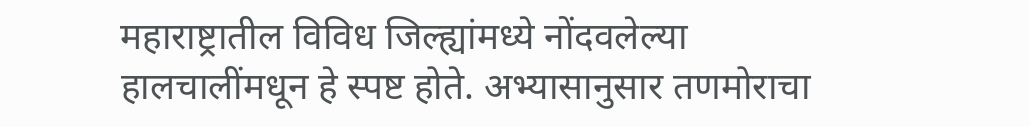महाराष्ट्रातील विविध जिल्ह्यांमध्ये नोंदवलेल्या हालचालींमधून हे स्पष्ट होते. अभ्यासानुसार तणमोराचा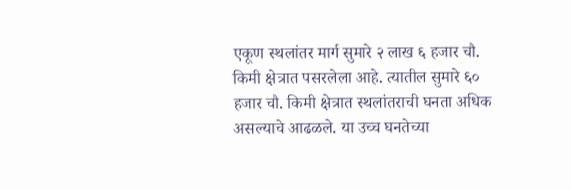एकूण स्थलांतर मार्ग सुमारे २ लाख ६ हजार चौ. किमी क्षेत्रात पसरलेला आहे. त्यातील सुमारे ६० हजार चौ. किमी क्षेत्रात स्थलांतराची घनता अधिक असल्याचे आढळले. या उच्च घनतेच्या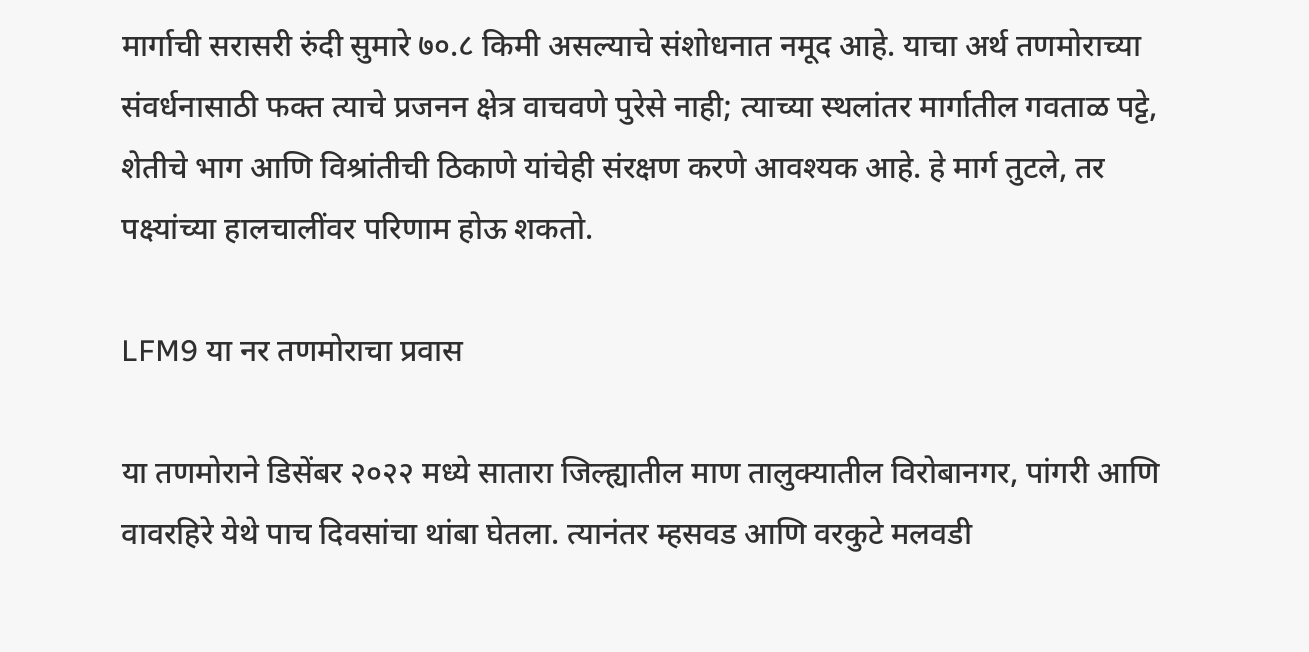मार्गाची सरासरी रुंदी सुमारे ७०.८ किमी असल्याचे संशोधनात नमूद आहे. याचा अर्थ तणमोराच्या संवर्धनासाठी फक्त त्याचे प्रजनन क्षेत्र वाचवणे पुरेसे नाही; त्याच्या स्थलांतर मार्गातील गवताळ पट्टे, शेतीचे भाग आणि विश्रांतीची ठिकाणे यांचेही संरक्षण करणे आवश्यक आहे. हे मार्ग तुटले, तर पक्ष्यांच्या हालचालींवर परिणाम होऊ शकतो.

LFM9 या नर तणमोराचा प्रवास

या तणमोराने डिसेंबर २०२२ मध्ये सातारा जिल्ह्यातील माण तालुक्यातील विरोबानगर, पांगरी आणि वावरहिरे येथे पाच दिवसांचा थांबा घेतला. त्यानंतर म्हसवड आणि वरकुटे मलवडी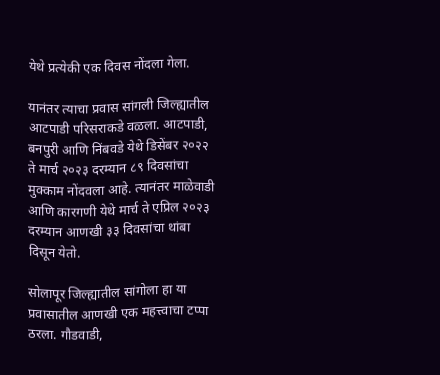येथे प्रत्येकी एक दिवस नोंदला गेला.

यानंतर त्याचा प्रवास सांगली जिल्ह्यातील आटपाडी परिसराकडे वळला. आटपाडी, बनपुरी आणि निंबवडे येथे डिसेंबर २०२२ ते मार्च २०२३ दरम्यान ८९ दिवसांचा मुक्काम नोंदवला आहे. त्यानंतर माळेवाडी आणि कारगणी येथे मार्च ते एप्रिल २०२३ दरम्यान आणखी ३३ दिवसांचा थांबा दिसून येतो.

सोलापूर जिल्ह्यातील सांगोला हा या प्रवासातील आणखी एक महत्त्वाचा टप्पा ठरला. गौडवाडी,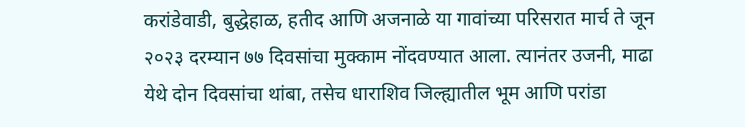करांडेवाडी, बुद्धेहाळ, हतीद आणि अजनाळे या गावांच्या परिसरात मार्च ते जून २०२३ दरम्यान ७७ दिवसांचा मुक्काम नोंदवण्यात आला. त्यानंतर उजनी, माढा येथे दोन दिवसांचा थांबा, तसेच धाराशिव जिल्ह्यातील भूम आणि परांडा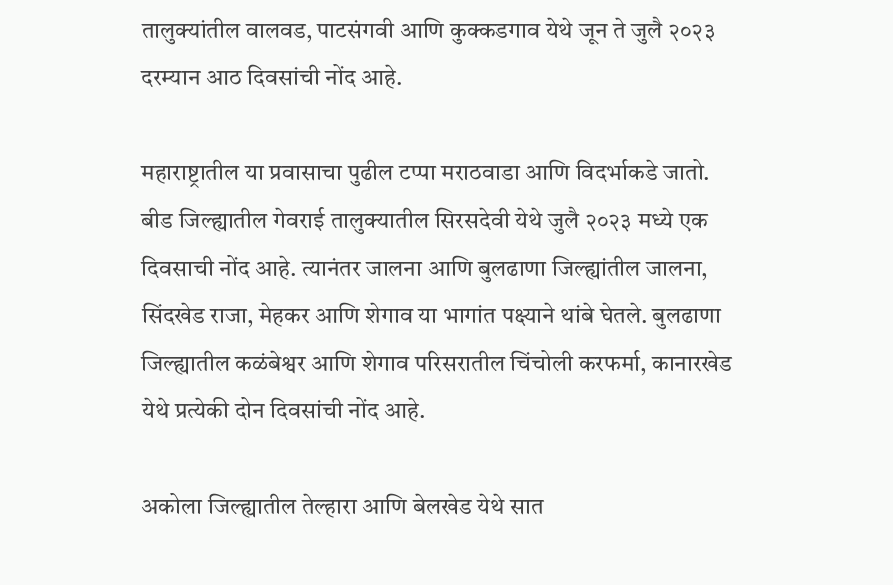तालुक्यांतील वालवड, पाटसंगवी आणि कुक्कडगाव येथे जून ते जुलै २०२३ दरम्यान आठ दिवसांची नोंद आहे.

महाराष्ट्रातील या प्रवासाचा पुढील टप्पा मराठवाडा आणि विदर्भाकडे जातो. बीड जिल्ह्यातील गेवराई तालुक्यातील सिरसदेवी येथे जुलै २०२३ मध्ये एक दिवसाची नोंद आहे. त्यानंतर जालना आणि बुलढाणा जिल्ह्यांतील जालना, सिंदखेड राजा, मेहकर आणि शेगाव या भागांत पक्ष्याने थांबे घेतले. बुलढाणा जिल्ह्यातील कळंबेश्वर आणि शेगाव परिसरातील चिंचोली करफर्मा, कानारखेड येथे प्रत्येकी दोन दिवसांची नोंद आहे.

अकोला जिल्ह्यातील तेल्हारा आणि बेलखेड येथे सात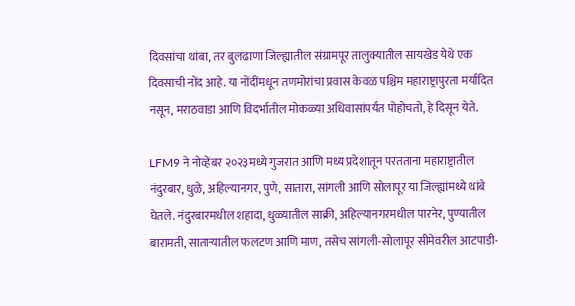दिवसांचा थांबा, तर बुलढाणा जिल्ह्यातील संग्रामपूर तालुक्यातील सायखेड येथे एक दिवसाची नोंद आहे. या नोंदींमधून तणमोरांचा प्रवास केवळ पश्चिम महाराष्ट्रापुरता मर्यादित नसून, मराठवाडा आणि विदर्भातील मोकळ्या अधिवासांपर्यंत पोहोचतो, हे दिसून येते.

LFM9 ने नोव्हेंबर २०२३मध्ये गुजरात आणि मध्य प्रदेशातून परतताना महाराष्ट्रातील नंदुरबार, धुळे, अहिल्यानगर, पुणे, सातारा, सांगली आणि सोलापूर या जिल्ह्यांमध्ये थांबे घेतले. नंदुरबारमधील शहादा, धुळ्यातील साक्री, अहिल्यानगरमधील पारनेर, पुण्यातील बारामती, सातार्‍यातील फलटण आणि माण, तसेच सांगली-सोलापूर सीमेवरील आटपाडी-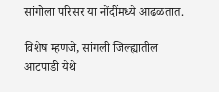सांगोला परिसर या नोंदींमध्ये आढळतात.

विशेष म्हणजे, सांगली जिल्ह्यातील आटपाडी येथे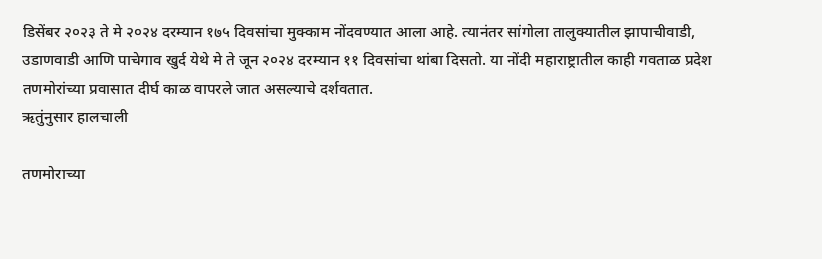डिसेंबर २०२३ ते मे २०२४ दरम्यान १७५ दिवसांचा मुक्काम नोंदवण्यात आला आहे. त्यानंतर सांगोला तालुक्यातील झापाचीवाडी, उडाणवाडी आणि पाचेगाव खुर्द येथे मे ते जून २०२४ दरम्यान ११ दिवसांचा थांबा दिसतो. या नोंदी महाराष्ट्रातील काही गवताळ प्रदेश तणमोरांच्या प्रवासात दीर्घ काळ वापरले जात असल्याचे दर्शवतात.
ऋतुंनुसार हालचाली

तणमोराच्या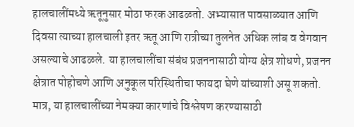हालचालींमध्ये ऋतूनुसार मोठा फरक आढळतो. अभ्यासात पावसाळ्यात आणि दिवसा त्याच्या हालचाली इतर ऋतू आणि रात्रीच्या तुलनेत अधिक लांब व वेगवान असल्याचे आढळले. या हालचालींचा संबंध प्रजननासाठी योग्य क्षेत्र शोधणे, प्रजनन क्षेत्रात पोहोचणे आणि अनुकूल परिस्थितीचा फायदा घेणे यांच्याशी असू शकतो. मात्र, या हालचालींच्या नेमक्या कारणांचे विश्लेषण करण्यासाठी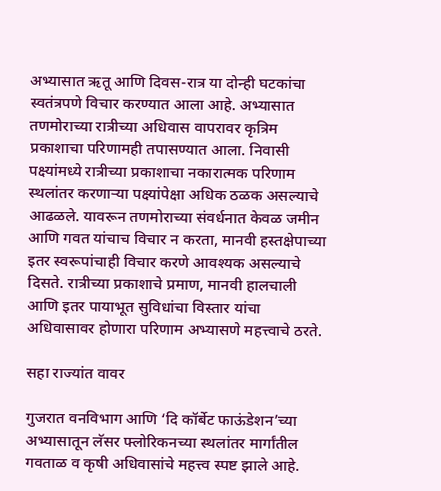अभ्यासात ऋतू आणि दिवस-रात्र या दोन्ही घटकांचा स्वतंत्रपणे विचार करण्यात आला आहे. अभ्यासात तणमोराच्या रात्रीच्या अधिवास वापरावर कृत्रिम प्रकाशाचा परिणामही तपासण्यात आला. निवासी पक्ष्यांमध्ये रात्रीच्या प्रकाशाचा नकारात्मक परिणाम स्थलांतर करणार्‍या पक्ष्यांपेक्षा अधिक ठळक असल्याचे आढळले. यावरून तणमोराच्या संवर्धनात केवळ जमीन आणि गवत यांचाच विचार न करता, मानवी हस्तक्षेपाच्या इतर स्वरूपांचाही विचार करणे आवश्यक असल्याचे दिसते. रात्रीच्या प्रकाशाचे प्रमाण, मानवी हालचाली आणि इतर पायाभूत सुविधांचा विस्तार यांचा अधिवासावर होणारा परिणाम अभ्यासणे महत्त्वाचे ठरते.

सहा राज्यांत वावर

गुजरात वनविभाग आणि ‘दि कॉर्बेट फाऊंडेशन’च्या अभ्यासातून लॅसर फ्लोरिकनच्या स्थलांतर मार्गांतील गवताळ व कृषी अधिवासांचे महत्त्व स्पष्ट झाले आहे.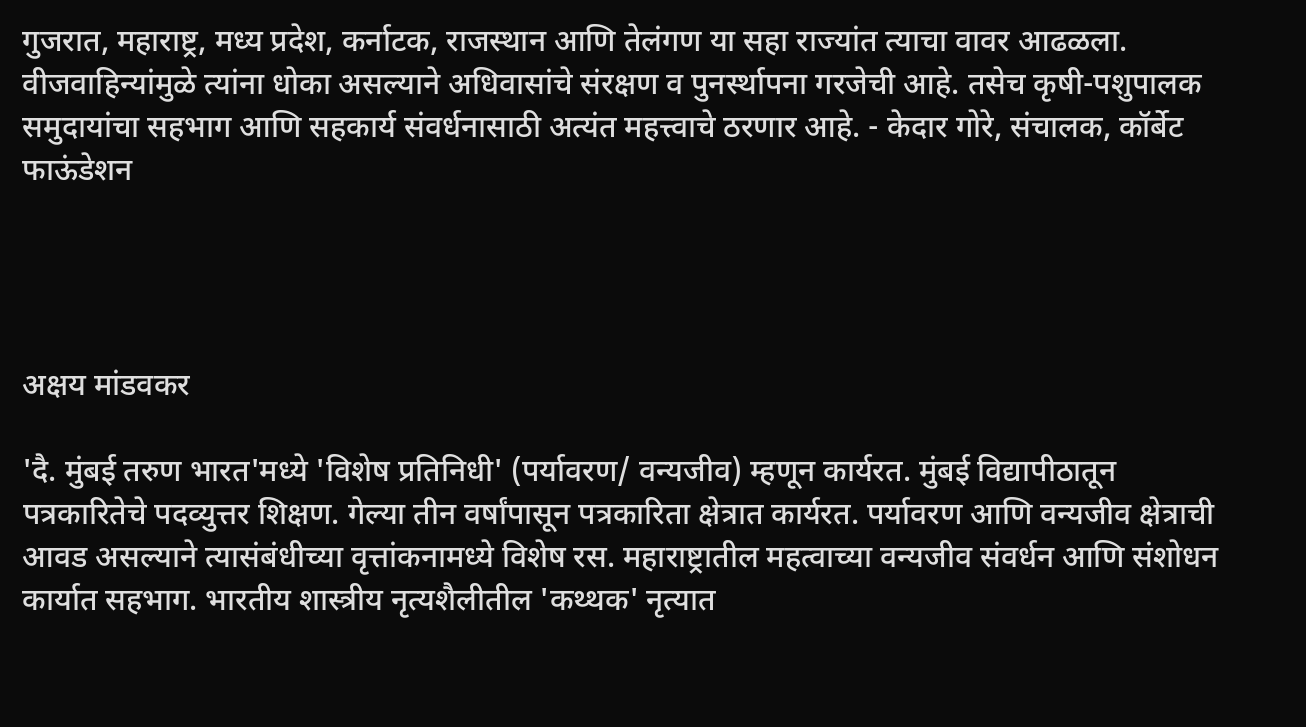गुजरात, महाराष्ट्र, मध्य प्रदेश, कर्नाटक, राजस्थान आणि तेलंगण या सहा राज्यांत त्याचा वावर आढळला. वीजवाहिन्यांमुळे त्यांना धोका असल्याने अधिवासांचे संरक्षण व पुनर्स्थापना गरजेची आहे. तसेच कृषी-पशुपालक समुदायांचा सहभाग आणि सहकार्य संवर्धनासाठी अत्यंत महत्त्वाचे ठरणार आहे. - केदार गोरे, संचालक, कॉर्बेट फाऊंडेशन




अक्षय मांडवकर

'दै. मुंबई तरुण भारत'मध्ये 'विशेष प्रतिनिधी' (पर्यावरण/ वन्यजीव) म्हणून कार्यरत. मुंबई विद्यापीठातून पत्रकारितेचे पदव्युत्तर शिक्षण. गेल्या तीन वर्षांपासून पत्रकारिता क्षेत्रात कार्यरत. पर्यावरण आणि वन्यजीव क्षेत्राची आवड असल्याने त्यासंबंधीच्या वृत्तांकनामध्ये विशेष रस. महाराष्ट्रातील महत्वाच्या वन्यजीव संवर्धन आणि संशोधन कार्यात सहभाग. भारतीय शास्त्रीय नृत्यशैलीतील 'कथ्थक' नृत्यात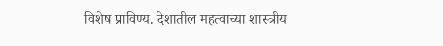विशेष प्राविण्य. देशातील महत्वाच्या शास्त्रीय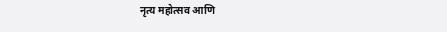नृत्य महोत्सव आणि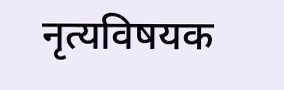नृत्यविषयक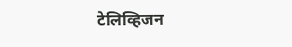टेलिव्हिजन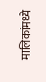मालिकांमध्ये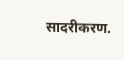सादरीकरण.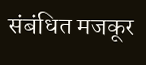संबंधित मजकूर